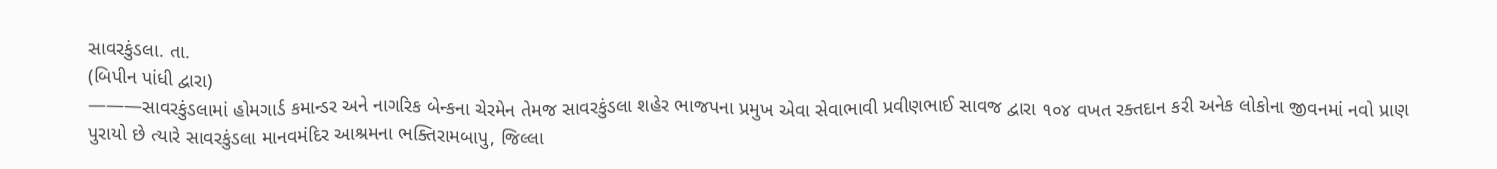સાવરકુંડલા. તા.
(બિપીન પાંધી દ્વારા)
———સાવરકુંડલામાં હોમગાર્ડ કમાન્ડર અને નાગરિક બેન્કના ચેરમેન તેમજ સાવરકુંડલા શહેર ભાજપના પ્રમુખ એવા સેવાભાવી પ્રવીણભાઈ સાવજ દ્વારા ૧૦૪ વખત રક્તદાન કરી અનેક લોકોના જીવનમાં નવો પ્રાણ પુરાયો છે ત્યારે સાવરકુંડલા માનવમંદિર આશ્રમના ભક્તિરામબાપુ, જિલ્લા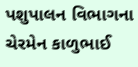પશુપાલન વિભાગના ચેરમેન કાળુભાઈ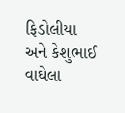ફિડોલીયા અને કેશુભાઈ વાઘેલા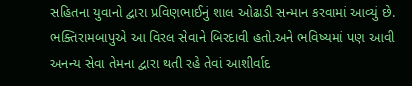સહિતના યુવાનો દ્વારા પ્રવિણભાઈનું શાલ ઓઢાડી સન્માન કરવામાં આવ્યું છે. ભક્તિરામબાપુએ આ વિરલ સેવાને બિરદાવી હતો.અને ભવિષ્યમાં પણ આવી અનન્ય સેવા તેમના દ્વારા થતી રહે તેવાં આશીર્વાદ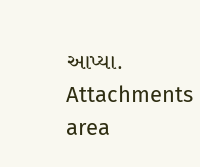આપ્યા.
Attachments area